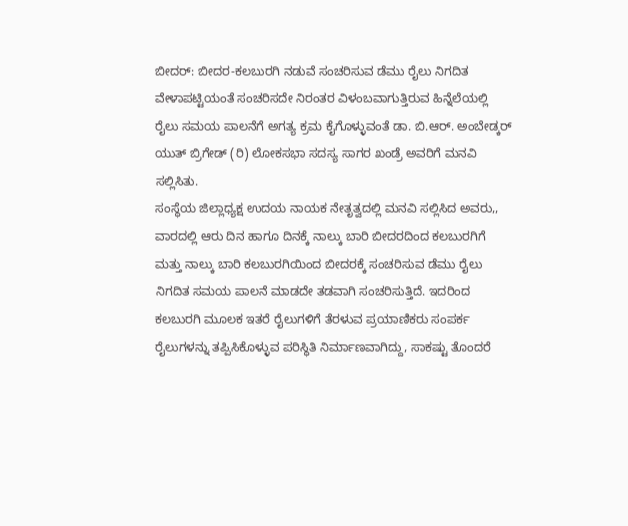ಬೀದರ್: ಬೀದರ-ಕಲಬುರಗಿ ನಡುವೆ ಸಂಚರಿಸುವ ಡೆಮು ರೈಲು ನಿಗದಿತ ವೇಳಾಪಟ್ಟಿಯಂತೆ ಸಂಚರಿಸದೇ ನಿರಂತರ ವಿಳಂಬವಾಗುತ್ತಿರುವ ಹಿನ್ನೆಲೆಯಲ್ಲಿ ರೈಲು ಸಮಯ ಪಾಲನೆಗೆ ಅಗತ್ಯ ಕ್ರಮ ಕೈಗೊಳ್ಳುವಂತೆ ಡಾ. ಬಿ.ಆರ್. ಅಂಬೇಡ್ಕರ್ ಯುತ್ ಬ್ರಿಗೇಡ್ (ರಿ) ಲೋಕಸಭಾ ಸದಸ್ಯ ಸಾಗರ ಖಂಡ್ರೆ ಅವರಿಗೆ ಮನವಿ ಸಲ್ಲಿಸಿತು.
ಸಂಸ್ಥೆಯ ಜಿಲ್ಲಾಧ್ಯಕ್ಷ ಉದಯ ನಾಯಕ ನೇತೃತ್ವದಲ್ಲಿ ಮನವಿ ಸಲ್ಲಿಸಿದ ಅವರು,, ವಾರದಲ್ಲಿ ಆರು ದಿನ ಹಾಗೂ ದಿನಕ್ಕೆ ನಾಲ್ಕು ಬಾರಿ ಬೀದರದಿಂದ ಕಲಬುರಗಿಗೆ ಮತ್ತು ನಾಲ್ಕು ಬಾರಿ ಕಲಬುರಗಿಯಿಂದ ಬೀದರಕ್ಕೆ ಸಂಚರಿಸುವ ಡೆಮು ರೈಲು ನಿಗದಿತ ಸಮಯ ಪಾಲನೆ ಮಾಡದೇ ತಡವಾಗಿ ಸಂಚರಿಸುತ್ತಿದೆ. ಇದರಿಂದ ಕಲಬುರಗಿ ಮೂಲಕ ಇತರೆ ರೈಲುಗಳಿಗೆ ತೆರಳುವ ಪ್ರಯಾಣಿಕರು ಸಂಪರ್ಕ ರೈಲುಗಳನ್ನು ತಪ್ಪಿಸಿಕೊಳ್ಳುವ ಪರಿಸ್ಥಿತಿ ನಿರ್ಮಾಣವಾಗಿದ್ದು, ಸಾಕಷ್ಟು ತೊಂದರೆ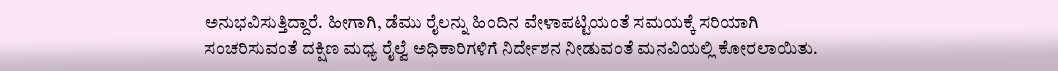ಅನುಭವಿಸುತ್ತಿದ್ದಾರೆ. ಹೀಗಾಗಿ, ಡೆಮು ರೈಲನ್ನು ಹಿಂದಿನ ವೇಳಾಪಟ್ಟಿಯಂತೆ ಸಮಯಕ್ಕೆ ಸರಿಯಾಗಿ ಸಂಚರಿಸುವಂತೆ ದಕ್ಷಿಣ ಮಧ್ಯ ರೈಲ್ವೆ ಅಧಿಕಾರಿಗಳಿಗೆ ನಿರ್ದೇಶನ ನೀಡುವಂತೆ ಮನವಿಯಲ್ಲಿ ಕೋರಲಾಯಿತು.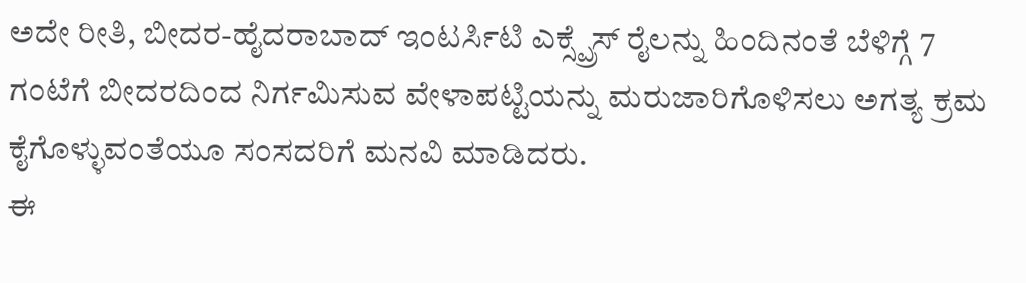ಅದೇ ರೀತಿ, ಬೀದರ-ಹೈದರಾಬಾದ್ ಇಂಟರ್ಸಿಟಿ ಎಕ್ಸ್ಪ್ರೆಸ್ ರೈಲನ್ನು ಹಿಂದಿನಂತೆ ಬೆಳಿಗ್ಗೆ 7 ಗಂಟೆಗೆ ಬೀದರದಿಂದ ನಿರ್ಗಮಿಸುವ ವೇಳಾಪಟ್ಟಿಯನ್ನು ಮರುಜಾರಿಗೊಳಿಸಲು ಅಗತ್ಯ ಕ್ರಮ ಕೈಗೊಳ್ಳುವಂತೆಯೂ ಸಂಸದರಿಗೆ ಮನವಿ ಮಾಡಿದರು.
ಈ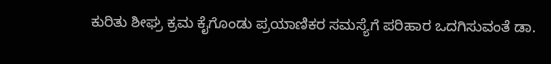ಕುರಿತು ಶೀಘ್ರ ಕ್ರಮ ಕೈಗೊಂಡು ಪ್ರಯಾಣಿಕರ ಸಮಸ್ಯೆಗೆ ಪರಿಹಾರ ಒದಗಿಸುವಂತೆ ಡಾ.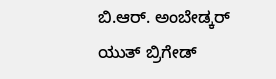ಬಿ.ಆರ್. ಅಂಬೇಡ್ಕರ್ ಯುತ್ ಬ್ರಿಗೇಡ್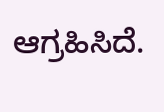ಆಗ್ರಹಿಸಿದೆ.